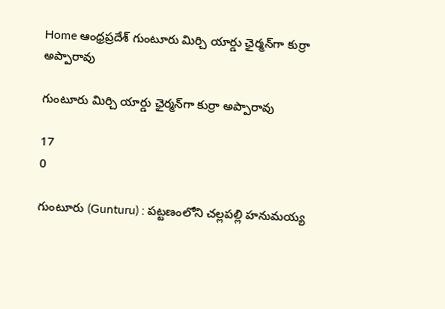Home ఆంధ్రప్రదేశ్ గుంటూరు మిర్చి యార్డు ఛైర్మన్‌గా కుర్రా అప్పారావు

గుంటూరు మిర్చి యార్డు ఛైర్మన్‌గా కుర్రా అప్పారావు

17
0

గుంటూరు (Gunturu) : పట్టణంలోని చల్లపల్లి హనుమయ్య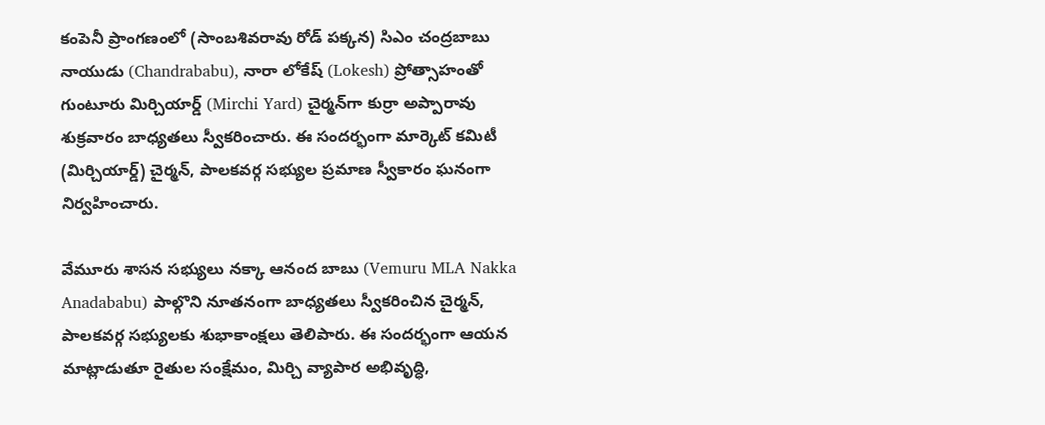కంపెనీ ప్రాంగణంలో (సాంబశివరావు రోడ్ పక్కన) సిఎం చంద్రబాబు నాయుడు (Chandrababu), నారా లోకేష్ (Lokesh) ప్రోత్సాహంతో గుంటూరు మిర్చియార్డ్ (Mirchi Yard) చైర్మన్‌గా కుర్రా అప్పారావు శుక్రవారం బాధ్యతలు స్వీకరించారు. ఈ సందర్భంగా మార్కెట్ కమిటీ (మిర్చియార్డ్) చైర్మన్, పాలకవర్గ సభ్యుల ప్రమాణ స్వీకారం ఘనంగా నిర్వహించారు.

వేమూరు శాసన సభ్యులు నక్కా ఆనంద బాబు (Vemuru MLA Nakka Anadababu) పాల్గొని నూతనంగా బాధ్యతలు స్వీకరించిన చైర్మన్, పాలకవర్గ సభ్యులకు శుభాకాంక్షలు తెలిపారు. ఈ సందర్భంగా ఆయన మాట్లాడుతూ రైతుల సంక్షేమం, మిర్చి వ్యాపార అభివృద్ధి,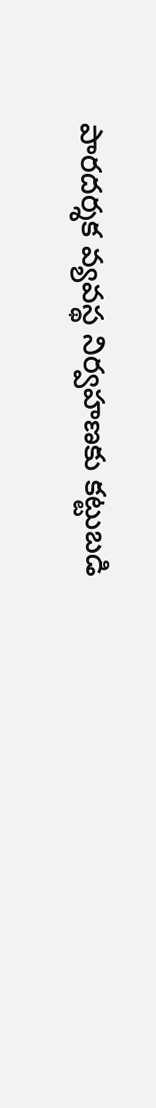పారదర్శక వ్యవస్థ నిర్వహణకు కట్టుబడి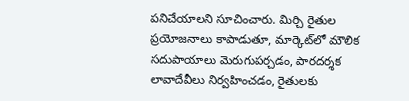పనిచేయాలని సూచించారు. మిర్చి రైతుల ప్రయోజనాలు కాపాడుతూ, మార్కెట్‌లో మౌలిక సదుపాయాలు మెరుగుపర్చడం, పారదర్శక లావాదేవీలు నిర్వహించడం, రైతులకు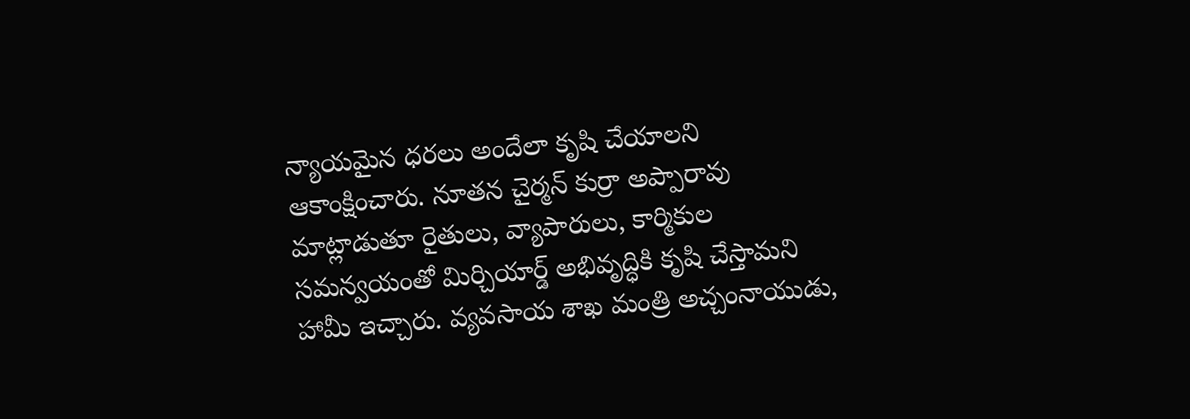న్యాయమైన ధరలు అందేలా కృషి చేయాలని ఆకాంక్షించారు. నూతన చైర్మన్ కుర్రా అప్పారావు మాట్లాడుతూ రైతులు, వ్యాపారులు, కార్మికుల సమన్వయంతో మిర్చియార్డ్ అభివృద్ధికి కృషి చేస్తామని హామీ ఇచ్చారు. వ్యవసాయ శాఖ మంత్రి అచ్చంనాయుడు,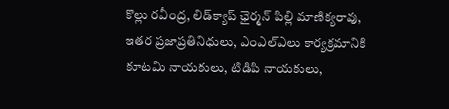కొల్లు రవీంద్ర, లిడ్‌క్యాప్‌ ఛైర్మన్‌ పిల్లి మాణిక్యరావు, ఇతర ప్రజాప్రతినిధులు, ఎంఎల్‌ఎలు కార్యక్రమానికి కూటమి నాయకులు, టిడిపి నాయకులు,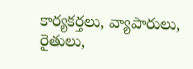కార్యకర్తలు, వ్యాపారులు, రైతులు,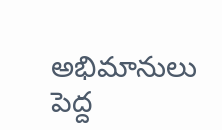అభిమానులు పెద్ద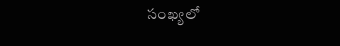సంఖ్యలో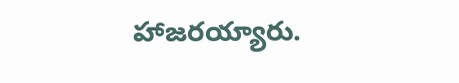హాజరయ్యారు.